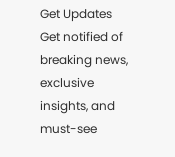Get Updates
Get notified of breaking news, exclusive insights, and must-see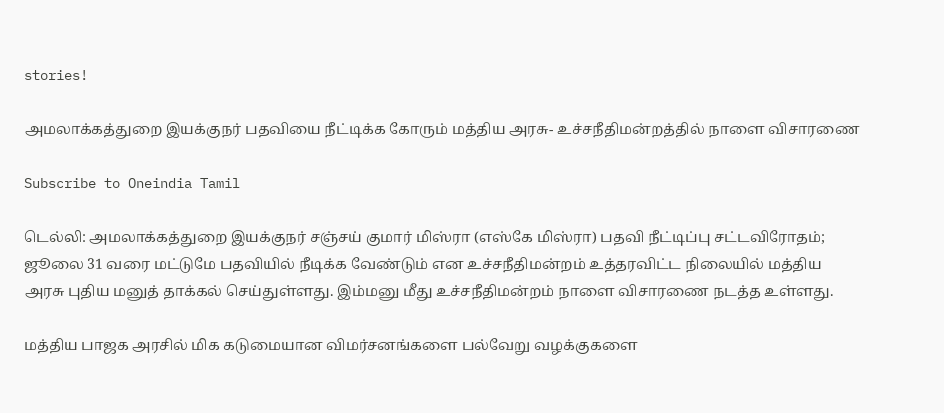stories!

அமலாக்கத்துறை இயக்குநர் பதவியை நீட்டிக்க கோரும் மத்திய அரசு- உச்சநீதிமன்றத்தில் நாளை விசாரணை

Subscribe to Oneindia Tamil

டெல்லி: அமலாக்கத்துறை இயக்குநர் சஞ்சய் குமார் மிஸ்ரா (எஸ்கே மிஸ்ரா) பதவி நீட்டிப்பு சட்டவிரோதம்; ஜூலை 31 வரை மட்டுமே பதவியில் நீடிக்க வேண்டும் என உச்சநீதிமன்றம் உத்தரவிட்ட நிலையில் மத்திய அரசு புதிய மனுத் தாக்கல் செய்துள்ளது. இம்மனு மீது உச்சநீதிமன்றம் நாளை விசாரணை நடத்த உள்ளது.

மத்திய பாஜக அரசில் மிக கடுமையான விமர்சனங்களை பல்வேறு வழக்குகளை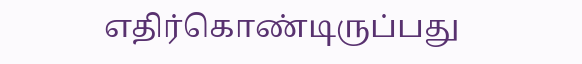எதிர்கொண்டிருப்பது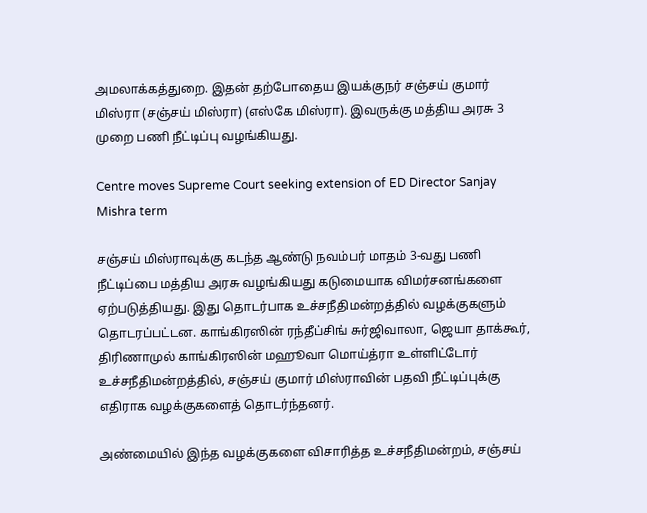அமலாக்கத்துறை. இதன் தற்போதைய இயக்குநர் சஞ்சய் குமார் மிஸ்ரா (சஞ்சய் மிஸ்ரா) (எஸ்கே மிஸ்ரா). இவருக்கு மத்திய அரசு 3 முறை பணி நீட்டிப்பு வழங்கியது.

Centre moves Supreme Court seeking extension of ED Director Sanjay Mishra term

சஞ்சய் மிஸ்ராவுக்கு கடந்த ஆண்டு நவம்பர் மாதம் 3-வது பணி நீட்டிப்பை மத்திய அரசு வழங்கியது கடுமையாக விமர்சனங்களை ஏற்படுத்தியது. இது தொடர்பாக உச்சநீதிமன்றத்தில் வழக்குகளும் தொடரப்பட்டன. காங்கிரஸின் ரந்தீப்சிங் சுர்ஜிவாலா, ஜெயா தாக்கூர், திரிணாமுல் காங்கிரஸின் மஹூவா மொய்த்ரா உள்ளிட்டோர் உச்சநீதிமன்றத்தில், சஞ்சய் குமார் மிஸ்ராவின் பதவி நீட்டிப்புக்கு எதிராக வழக்குகளைத் தொடர்ந்தனர்.

அண்மையில் இந்த வழக்குகளை விசாரித்த உச்சநீதிமன்றம், சஞ்சய்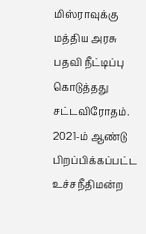மிஸ்ராவுக்கு மத்திய அரசு பதவி நீட்டிப்பு கொடுத்தது சட்டவிரோதம். 2021-ம் ஆண்டு பிறப்பிக்கப்பட்ட உச்சநீதிமன்ற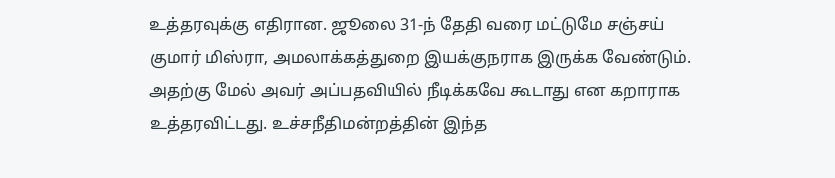உத்தரவுக்கு எதிரான. ஜூலை 31-ந் தேதி வரை மட்டுமே சஞ்சய் குமார் மிஸ்ரா, அமலாக்கத்துறை இயக்குநராக இருக்க வேண்டும். அதற்கு மேல் அவர் அப்பதவியில் நீடிக்கவே கூடாது என கறாராக உத்தரவிட்டது. உச்சநீதிமன்றத்தின் இந்த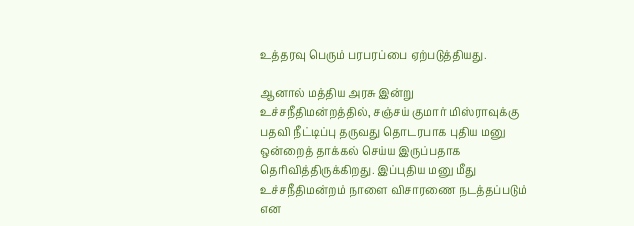உத்தரவு பெரும் பரபரப்பை ஏற்படுத்தியது.

ஆனால் மத்திய அரசு இன்று உச்சநீதிமன்றத்தில், சஞ்சய் குமார் மிஸ்ராவுக்கு பதவி நீட்டிப்பு தருவது தொடரபாக புதிய மனு ஒன்றைத் தாக்கல் செய்ய இருப்பதாக தெரிவித்திருக்கிறது. இப்புதிய மனு மீது உச்சநீதிமன்றம் நாளை விசாரணை நடத்தப்படும் என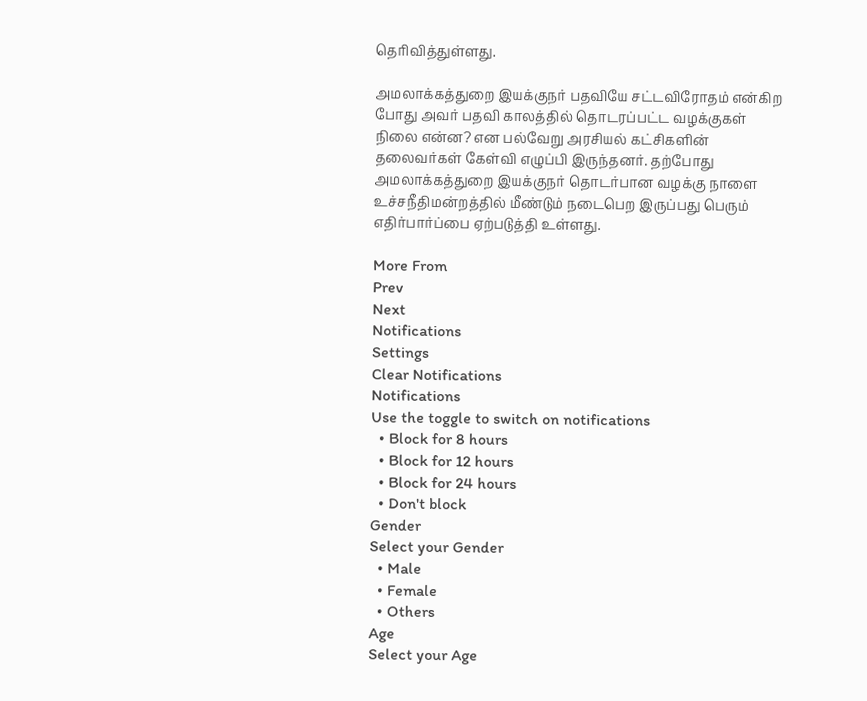தெரிவித்துள்ளது.

அமலாக்கத்துறை இயக்குநர் பதவியே சட்டவிரோதம் என்கிற போது அவர் பதவி காலத்தில் தொடரப்பட்ட வழக்குகள் நிலை என்ன? என பல்வேறு அரசியல் கட்சிகளின் தலைவர்கள் கேள்வி எழுப்பி இருந்தனர். தற்போது அமலாக்கத்துறை இயக்குநர் தொடர்பான வழக்கு நாளை உச்சநீதிமன்றத்தில் மீண்டும் நடைபெற இருப்பது பெரும் எதிர்பார்ப்பை ஏற்படுத்தி உள்ளது.

More From
Prev
Next
Notifications
Settings
Clear Notifications
Notifications
Use the toggle to switch on notifications
  • Block for 8 hours
  • Block for 12 hours
  • Block for 24 hours
  • Don't block
Gender
Select your Gender
  • Male
  • Female
  • Others
Age
Select your Age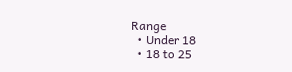Range
  • Under 18
  • 18 to 25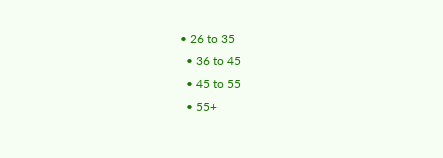• 26 to 35
  • 36 to 45
  • 45 to 55
  • 55+